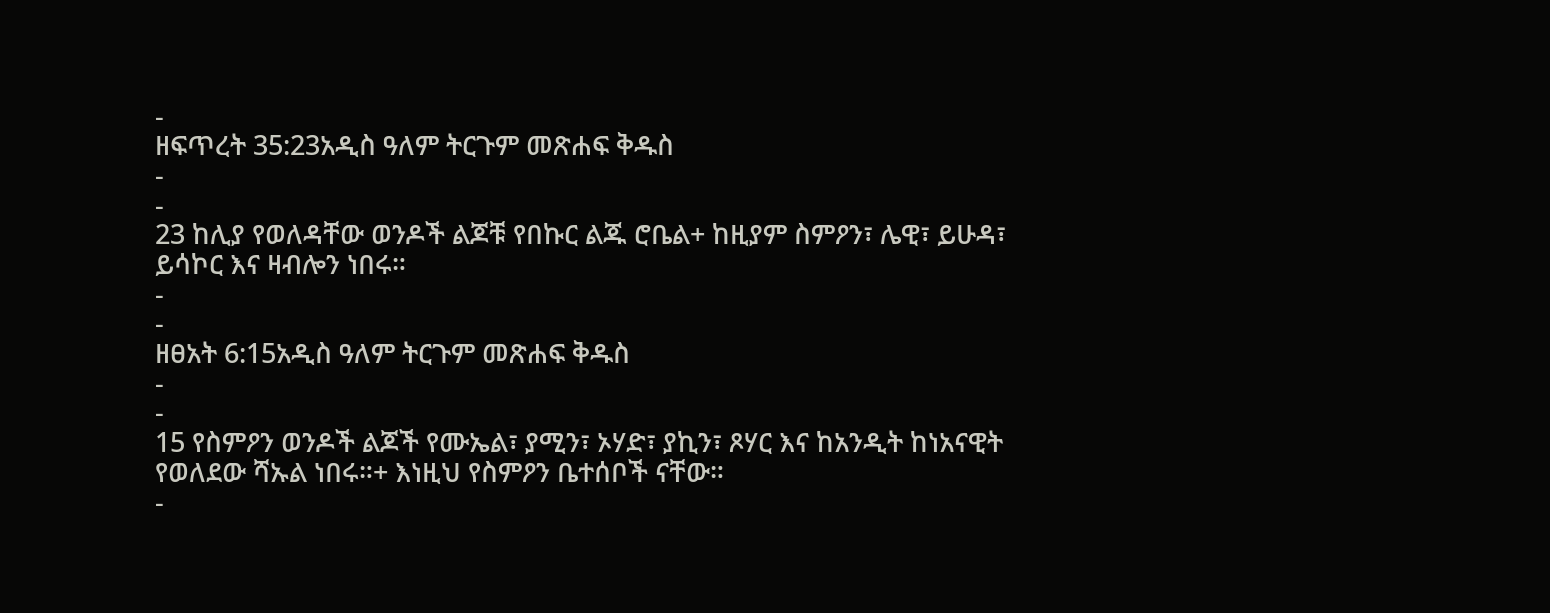-
ዘፍጥረት 35:23አዲስ ዓለም ትርጉም መጽሐፍ ቅዱስ
-
-
23 ከሊያ የወለዳቸው ወንዶች ልጆቹ የበኩር ልጁ ሮቤል+ ከዚያም ስምዖን፣ ሌዊ፣ ይሁዳ፣ ይሳኮር እና ዛብሎን ነበሩ።
-
-
ዘፀአት 6:15አዲስ ዓለም ትርጉም መጽሐፍ ቅዱስ
-
-
15 የስምዖን ወንዶች ልጆች የሙኤል፣ ያሚን፣ ኦሃድ፣ ያኪን፣ ጾሃር እና ከአንዲት ከነአናዊት የወለደው ሻኡል ነበሩ።+ እነዚህ የስምዖን ቤተሰቦች ናቸው።
-